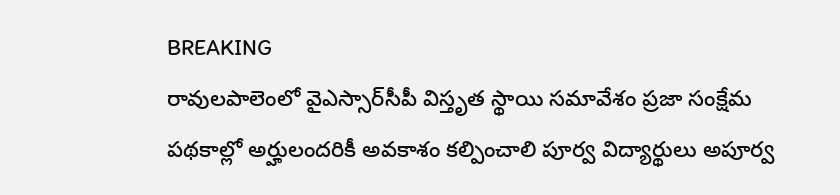BREAKING
రావులపాలెంలో వైఎస్సార్‌సీపీ విస్తృత స్థాయి సమావేశం ప్రజా సంక్షేమ పథకాల్లో అర్హులందరికీ అవకాశం కల్పించాలి పూర్వ విద్యార్థులు అపూర్వ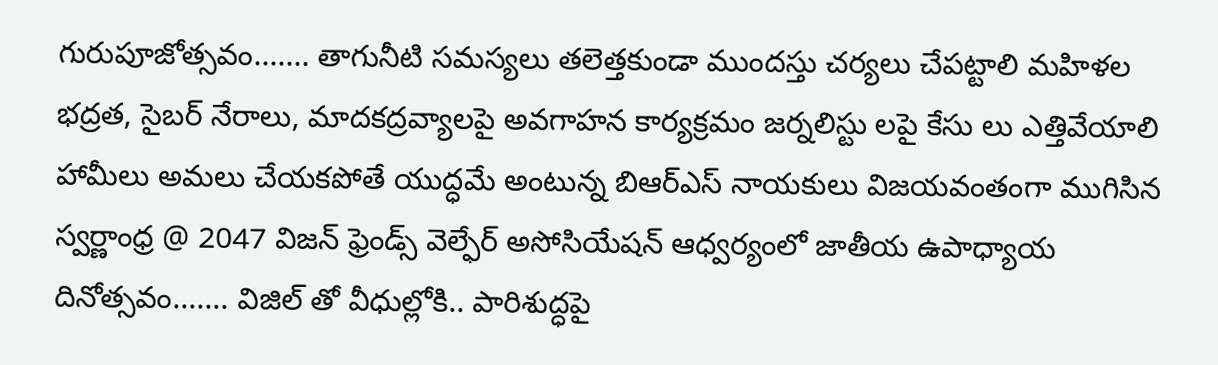గురుపూజోత్సవం....... తాగునీటి సమస్యలు తలెత్తకుండా ముందస్తు చర్యలు చేపట్టాలి మహిళల భద్రత, సైబర్ నేరాలు, మాదకద్రవ్యాలపై అవగాహన కార్యక్రమం జర్నలిస్టు లపై కేసు లు ఎత్తివేయాలి హామీలు అమలు చేయకపోతే యుద్ధమే అంటున్న బిఆర్ఎస్ నాయకులు విజయవంతంగా ముగిసిన స్వర్ణాంధ్ర @ 2047 విజన్ ఫ్రెండ్స్ వెల్ఫేర్ అసోసియేషన్ ఆధ్వర్యంలో జాతీయ ఉపాధ్యాయ దినోత్సవం....... విజిల్ తో వీధుల్లోకి.. పారిశుద్ధపై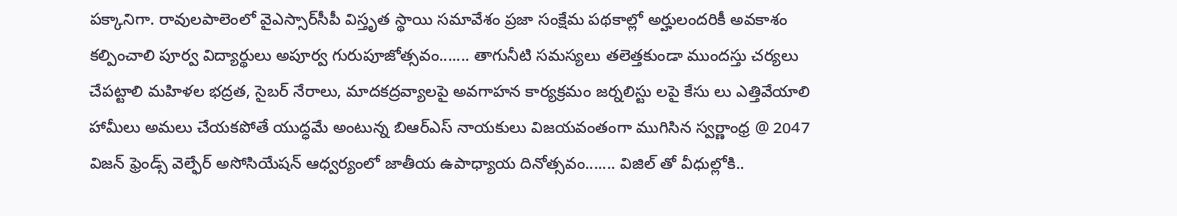పక్కానిగా. రావులపాలెంలో వైఎస్సార్‌సీపీ విస్తృత స్థాయి సమావేశం ప్రజా సంక్షేమ పథకాల్లో అర్హులందరికీ అవకాశం కల్పించాలి పూర్వ విద్యార్థులు అపూర్వ గురుపూజోత్సవం....... తాగునీటి సమస్యలు తలెత్తకుండా ముందస్తు చర్యలు చేపట్టాలి మహిళల భద్రత, సైబర్ నేరాలు, మాదకద్రవ్యాలపై అవగాహన కార్యక్రమం జర్నలిస్టు లపై కేసు లు ఎత్తివేయాలి హామీలు అమలు చేయకపోతే యుద్ధమే అంటున్న బిఆర్ఎస్ నాయకులు విజయవంతంగా ముగిసిన స్వర్ణాంధ్ర @ 2047 విజన్ ఫ్రెండ్స్ వెల్ఫేర్ అసోసియేషన్ ఆధ్వర్యంలో జాతీయ ఉపాధ్యాయ దినోత్సవం....... విజిల్ తో వీధుల్లోకి..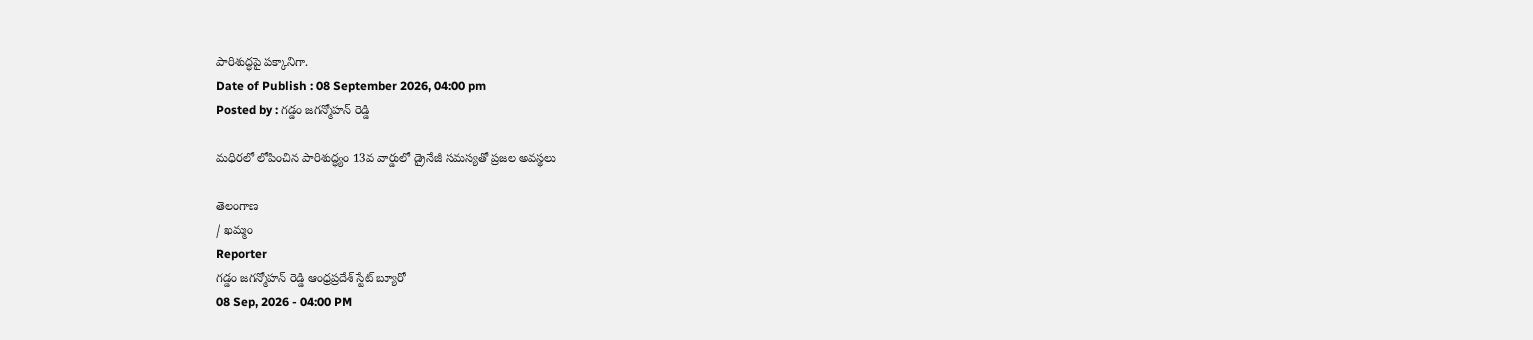పారిశుద్ధపై పక్కానిగా.
Date of Publish : 08 September 2026, 04:00 pm
Posted by : గడ్డం జగన్మోహన్ రెడ్డి

మధిరలో లోపించిన పారిశుద్ధ్యం 13వ వార్డులో డ్రైనేజీ సమస్యతో ప్రజల అవస్థలు

తెలంగాణ
/ ఖమ్మం
Reporter
గడ్డం జగన్మోహన్ రెడ్డి ఆంధ్రప్రదేశ్ స్టేట్ బ్యూరో
08 Sep, 2026 - 04:00 PM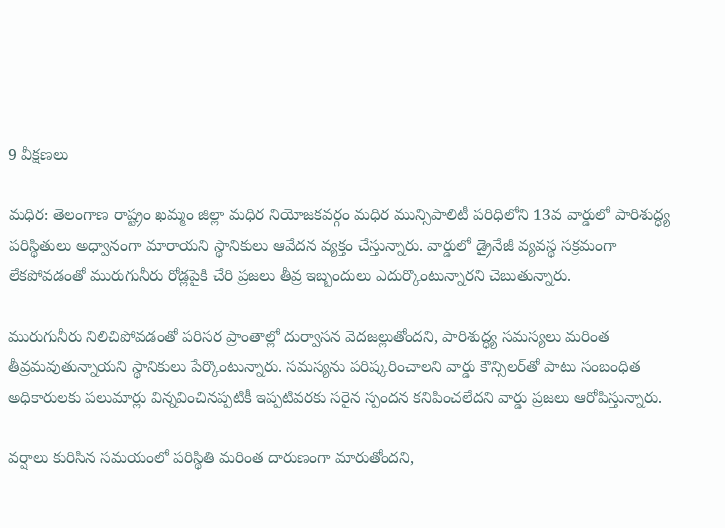9 వీక్షణలు

మధిర: తెలంగాణ రాష్ట్రం ఖమ్మం జిల్లా మధిర నియోజకవర్గం మధిర మున్సిపాలిటీ పరిధిలోని 13వ వార్డులో పారిశుద్ధ్య పరిస్థితులు అధ్వానంగా మారాయని స్థానికులు ఆవేదన వ్యక్తం చేస్తున్నారు. వార్డులో డ్రైనేజీ వ్యవస్థ సక్రమంగా లేకపోవడంతో మురుగునీరు రోడ్లపైకి చేరి ప్రజలు తీవ్ర ఇబ్బందులు ఎదుర్కొంటున్నారని చెబుతున్నారు.

మురుగునీరు నిలిచిపోవడంతో పరిసర ప్రాంతాల్లో దుర్వాసన వెదజల్లుతోందని, పారిశుద్ధ్య సమస్యలు మరింత తీవ్రమవుతున్నాయని స్థానికులు పేర్కొంటున్నారు. సమస్యను పరిష్కరించాలని వార్డు కౌన్సిలర్‌తో పాటు సంబంధిత అధికారులకు పలుమార్లు విన్నవించినప్పటికీ ఇప్పటివరకు సరైన స్పందన కనిపించలేదని వార్డు ప్రజలు ఆరోపిస్తున్నారు.

వర్షాలు కురిసిన సమయంలో పరిస్థితి మరింత దారుణంగా మారుతోందని,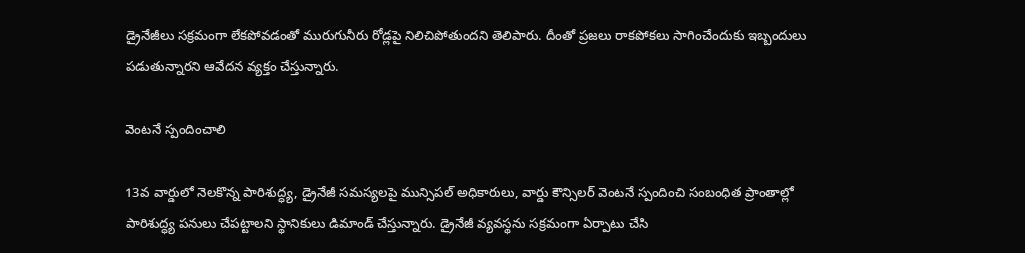డ్రైనేజీలు సక్రమంగా లేకపోవడంతో మురుగునీరు రోడ్లపై నిలిచిపోతుందని తెలిపారు. దీంతో ప్రజలు రాకపోకలు సాగించేందుకు ఇబ్బందులు పడుతున్నారని ఆవేదన వ్యక్తం చేస్తున్నారు.

వెంటనే స్పందించాలి

13వ వార్డులో నెలకొన్న పారిశుద్ధ్య, డ్రైనేజీ సమస్యలపై మున్సిపల్ అధికారులు, వార్డు కౌన్సిలర్ వెంటనే స్పందించి సంబంధిత ప్రాంతాల్లో పారిశుద్ధ్య పనులు చేపట్టాలని స్థానికులు డిమాండ్ చేస్తున్నారు. డ్రైనేజీ వ్యవస్థను సక్రమంగా ఏర్పాటు చేసి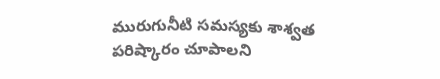మురుగునీటి సమస్యకు శాశ్వత పరిష్కారం చూపాలని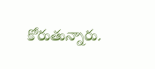కోరుతున్నారు.